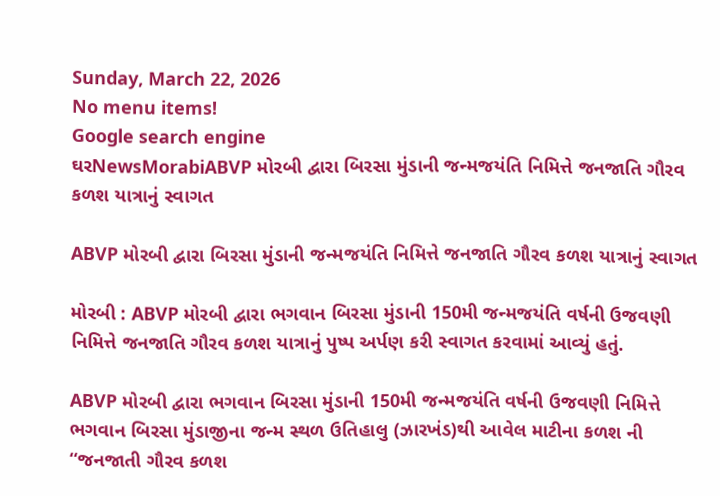Sunday, March 22, 2026
No menu items!
Google search engine
ઘરNewsMorabiABVP મોરબી દ્વારા બિરસા મુંડાની જન્મજયંતિ નિમિત્તે જનજાતિ ગૌરવ કળશ યાત્રાનું સ્વાગત

ABVP મોરબી દ્વારા બિરસા મુંડાની જન્મજયંતિ નિમિત્તે જનજાતિ ગૌરવ કળશ યાત્રાનું સ્વાગત

મોરબી : ABVP મોરબી દ્વારા ભગવાન બિરસા મુંડાની 150મી જન્મજયંતિ વર્ષની ઉજવણી નિમિત્તે જનજાતિ ગૌરવ કળશ યાત્રાનું પુષ્પ અર્પણ કરી સ્વાગત કરવામાં આવ્યું હતું.

ABVP મોરબી દ્વારા ભગવાન બિરસા મુંડાની 150મી જન્મજયંતિ વર્ષની ઉજવણી નિમિત્તે ભગવાન બિરસા મુંડાજીના જન્મ સ્થળ ઉતિહાલુ (ઝારખંડ)થી આવેલ માટીના કળશ ની “જનજાતી ગૌરવ કળશ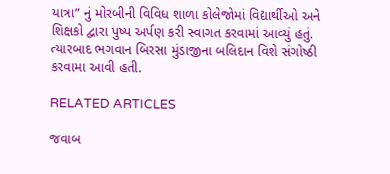યાત્રા” નું મોરબીની વિવિધ શાળા કોલેજોમાં વિદ્યાર્થીઓ અને શિક્ષકો દ્વારા પુષ્પ અર્પણ કરી સ્વાગત કરવામાં આવ્યું હતું. ત્યારબાદ ભગવાન બિરસા મુંડાજીના બલિદાન વિશે સંગોષ્ઠી કરવામા આવી હતી.

RELATED ARTICLES

જવાબ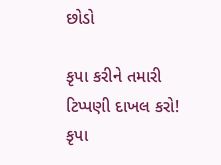છોડો

કૃપા કરીને તમારી ટિપ્પણી દાખલ કરો!
કૃપા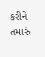કરીને તમારું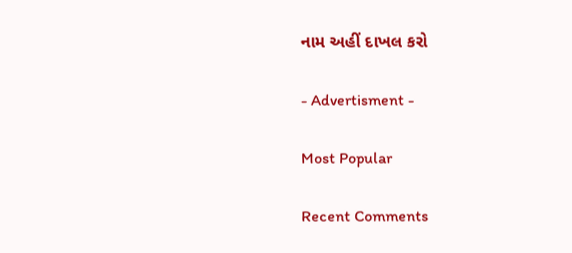નામ અહીં દાખલ કરો

- Advertisment -

Most Popular

Recent Comments